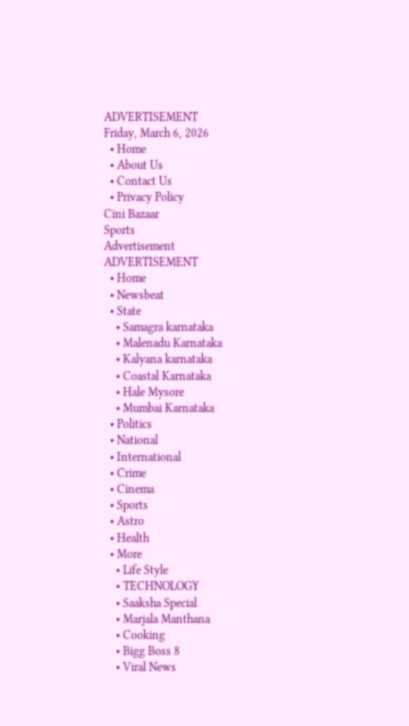ADVERTISEMENT
Friday, March 6, 2026
  • Home
  • About Us
  • Contact Us
  • Privacy Policy
Cini Bazaar
Sports
Advertisement
ADVERTISEMENT
  • Home
  • Newsbeat
  • State
    • Samagra karnataka
    • Malenadu Karnataka
    • Kalyana karnataka
    • Coastal Karnataka
    • Hale Mysore
    • Mumbai Karnataka
  • Politics
  • National
  • International
  • Crime
  • Cinema
  • Sports
  • Astro
  • Health
  • More
    • Life Style
    • TECHNOLOGY
    • Saaksha Special
    • Marjala Manthana
    • Cooking
    • Bigg Boss 8
    • Viral News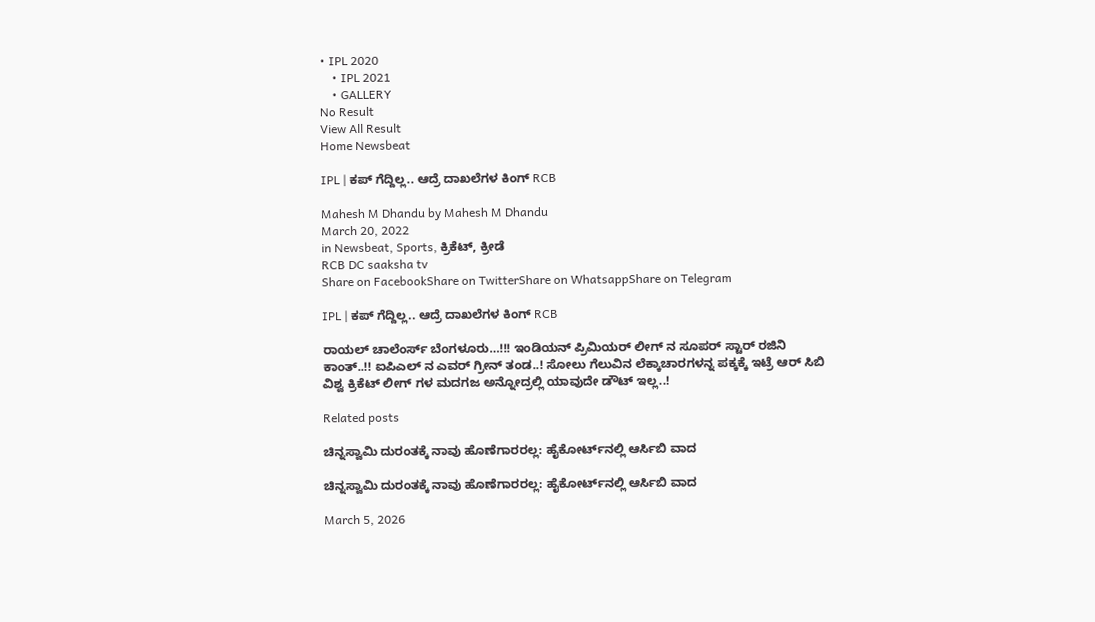• IPL 2020
    • IPL 2021
    • GALLERY
No Result
View All Result
Home Newsbeat

IPL | ಕಪ್ ಗೆದ್ದಿಲ್ಲ.. ಆದ್ರೆ ದಾಖಲೆಗಳ ಕಿಂಗ್ RCB

Mahesh M Dhandu by Mahesh M Dhandu
March 20, 2022
in Newsbeat, Sports, ಕ್ರಿಕೆಟ್, ಕ್ರೀಡೆ
RCB DC saaksha tv
Share on FacebookShare on TwitterShare on WhatsappShare on Telegram

IPL | ಕಪ್ ಗೆದ್ದಿಲ್ಲ.. ಆದ್ರೆ ದಾಖಲೆಗಳ ಕಿಂಗ್ RCB

ರಾಯಲ್ ಚಾಲೆಂರ್ಸ್ ಬೆಂಗಳೂರು…!!! ಇಂಡಿಯನ್ ಪ್ರಿಮಿಯರ್ ಲೀಗ್ ನ ಸೂಪರ್ ಸ್ಟಾರ್ ರಜಿನಿ ಕಾಂತ್..!! ಐಪಿಎಲ್ ನ ಎವರ್ ಗ್ರೀನ್ ತಂಡ..! ಸೋಲು ಗೆಲುವಿನ ಲೆಕ್ಕಾಚಾರಗಳನ್ನ ಪಕ್ಕಕ್ಕೆ ಇಟ್ರೆ ಆರ್ ಸಿಬಿ ವಿಶ್ವ ಕ್ರಿಕೆಟ್ ಲೀಗ್ ಗಳ ಮದಗಜ ಅನ್ನೋದ್ರಲ್ಲಿ ಯಾವುದೇ ಡೌಟ್ ಇಲ್ಲ..!

Related posts

ಚಿನ್ನಸ್ವಾಮಿ ದುರಂತಕ್ಕೆ ನಾವು ಹೊಣೆಗಾರರಲ್ಲ: ಹೈಕೋರ್ಟ್‌ನಲ್ಲಿ ಆರ್ಸಿಬಿ ವಾದ

ಚಿನ್ನಸ್ವಾಮಿ ದುರಂತಕ್ಕೆ ನಾವು ಹೊಣೆಗಾರರಲ್ಲ: ಹೈಕೋರ್ಟ್‌ನಲ್ಲಿ ಆರ್ಸಿಬಿ ವಾದ

March 5, 2026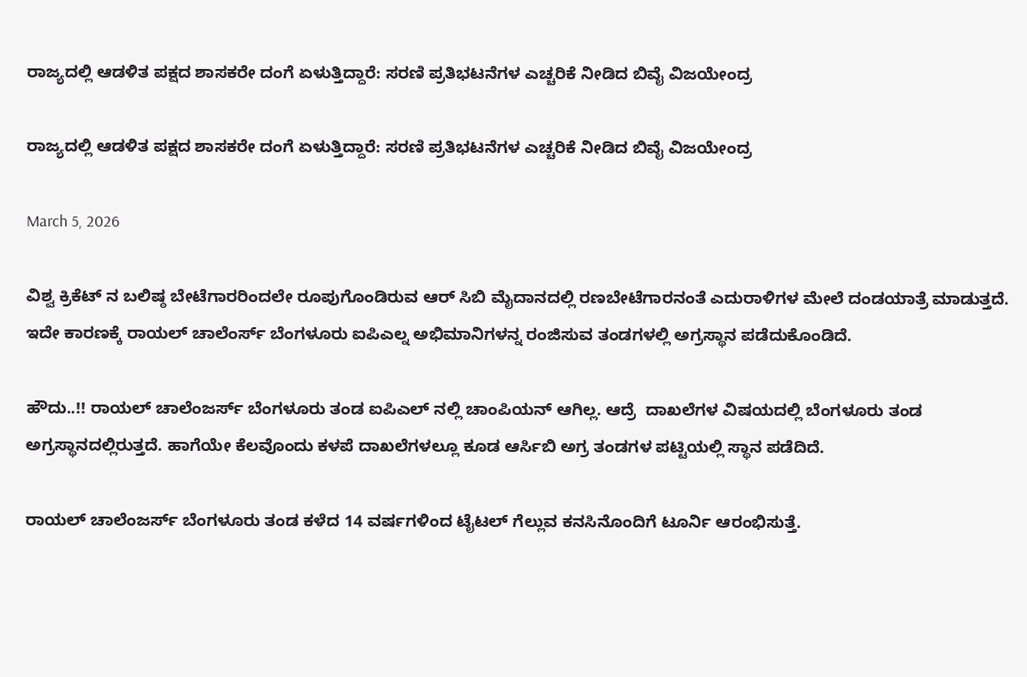ರಾಜ್ಯದಲ್ಲಿ ಆಡಳಿತ ಪಕ್ಷದ ಶಾಸಕರೇ ದಂಗೆ ಏಳುತ್ತಿದ್ದಾರೆ: ಸರಣಿ ಪ್ರತಿಭಟನೆಗಳ ಎಚ್ಚರಿಕೆ ನೀಡಿದ ಬಿವೈ ವಿಜಯೇಂದ್ರ

ರಾಜ್ಯದಲ್ಲಿ ಆಡಳಿತ ಪಕ್ಷದ ಶಾಸಕರೇ ದಂಗೆ ಏಳುತ್ತಿದ್ದಾರೆ: ಸರಣಿ ಪ್ರತಿಭಟನೆಗಳ ಎಚ್ಚರಿಕೆ ನೀಡಿದ ಬಿವೈ ವಿಜಯೇಂದ್ರ

March 5, 2026

ವಿಶ್ವ ಕ್ರಿಕೆಟ್ ನ ಬಲಿಷ್ಠ ಬೇಟೆಗಾರರಿಂದಲೇ ರೂಪುಗೊಂಡಿರುವ ಆರ್ ಸಿಬಿ ಮೈದಾನದಲ್ಲಿ ರಣಬೇಟೆಗಾರನಂತೆ ಎದುರಾಳಿಗಳ ಮೇಲೆ ದಂಡಯಾತ್ರೆ ಮಾಡುತ್ತದೆ. ಇದೇ ಕಾರಣಕ್ಕೆ ರಾಯಲ್ ಚಾಲೆಂರ್ಸ್ ಬೆಂಗಳೂರು ಐಪಿಎಲ್ನ ಅಭಿಮಾನಿಗಳನ್ನ ರಂಜಿಸುವ ತಂಡಗಳಲ್ಲಿ ಅಗ್ರಸ್ಥಾನ ಪಡೆದುಕೊಂಡಿದೆ.

ಹೌದು..!! ರಾಯಲ್ ಚಾಲೆಂಜರ್ಸ್ ಬೆಂಗಳೂರು ತಂಡ ಐಪಿಎಲ್ ನಲ್ಲಿ ಚಾಂಪಿಯನ್ ಆಗಿಲ್ಲ. ಆದ್ರೆ  ದಾಖಲೆಗಳ ವಿಷಯದಲ್ಲಿ ಬೆಂಗಳೂರು ತಂಡ ಅಗ್ರಸ್ಥಾನದಲ್ಲಿರುತ್ತದೆ. ಹಾಗೆಯೇ ಕೆಲವೊಂದು ಕಳಪೆ ದಾಖಲೆಗಳಲ್ಲೂ ಕೂಡ ಆರ್ಸಿಬಿ ಅಗ್ರ ತಂಡಗಳ ಪಟ್ಟಿಯಲ್ಲಿ ಸ್ಥಾನ ಪಡೆದಿದೆ.

ರಾಯಲ್ ಚಾಲೆಂಜರ್ಸ್ ಬೆಂಗಳೂರು ತಂಡ ಕಳೆದ 14 ವರ್ಷಗಳಿಂದ ಟೈಟಲ್ ಗೆಲ್ಲುವ ಕನಸಿನೊಂದಿಗೆ ಟೂರ್ನಿ ಆರಂಭಿಸುತ್ತೆ.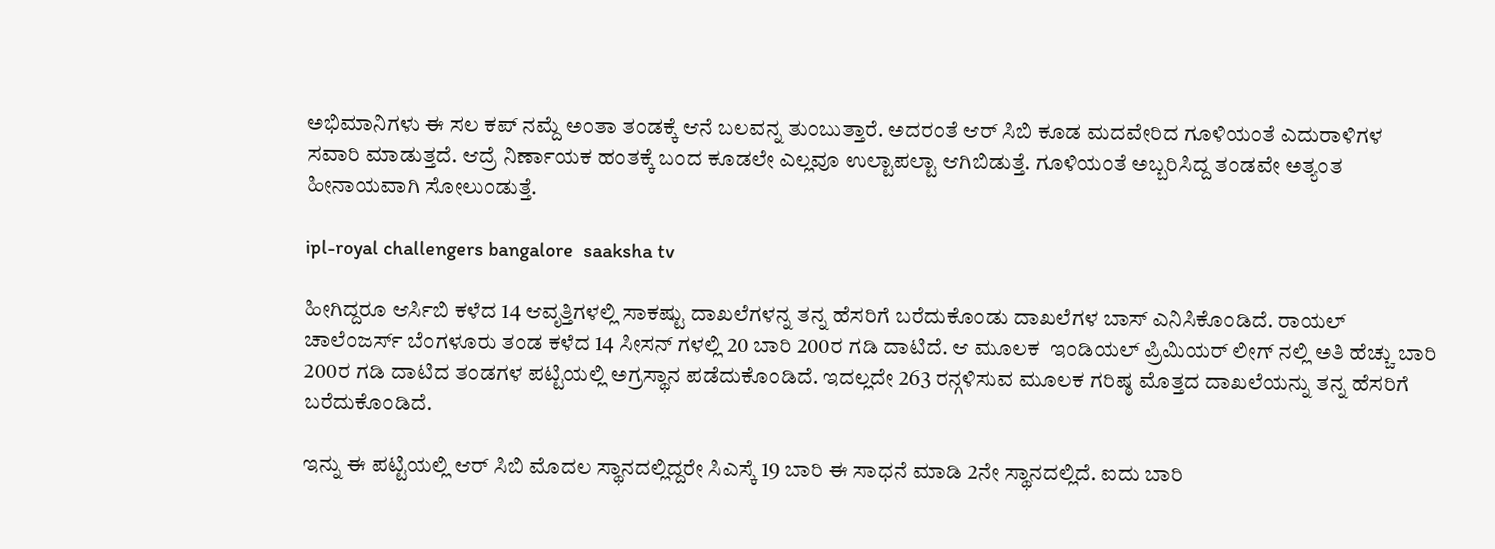ಅಭಿಮಾನಿಗಳು ಈ ಸಲ ಕಪ್ ನಮ್ದೆ ಅಂತಾ ತಂಡಕ್ಕೆ ಆನೆ ಬಲವನ್ನ ತುಂಬುತ್ತಾರೆ. ಅದರಂತೆ ಆರ್ ಸಿಬಿ ಕೂಡ ಮದವೇರಿದ ಗೂಳಿಯಂತೆ ಎದುರಾಳಿಗಳ ಸವಾರಿ ಮಾಡುತ್ತದೆ. ಆದ್ರೆ ನಿರ್ಣಾಯಕ ಹಂತಕ್ಕೆ ಬಂದ ಕೂಡಲೇ ಎಲ್ಲವೂ ಉಲ್ಟಾಪಲ್ಟಾ ಆಗಿಬಿಡುತ್ತೆ. ಗೂಳಿಯಂತೆ ಅಬ್ಬರಿಸಿದ್ದ ತಂಡವೇ ಅತ್ಯಂತ ಹೀನಾಯವಾಗಿ ಸೋಲುಂಡುತ್ತೆ.

ipl-royal challengers bangalore  saaksha tv

ಹೀಗಿದ್ದರೂ ಆರ್ಸಿಬಿ ಕಳೆದ 14 ಆವೃತ್ತಿಗಳಲ್ಲಿ ಸಾಕಷ್ಟು ದಾಖಲೆಗಳನ್ನ ತನ್ನ ಹೆಸರಿಗೆ ಬರೆದುಕೊಂಡು ದಾಖಲೆಗಳ ಬಾಸ್ ಎನಿಸಿಕೊಂಡಿದೆ. ರಾಯಲ್ ಚಾಲೆಂಜರ್ಸ್ ಬೆಂಗಳೂರು ತಂಡ ಕಳೆದ 14 ಸೀಸನ್ ಗಳಲ್ಲಿ 20 ಬಾರಿ 200ರ ಗಡಿ ದಾಟಿದೆ. ಆ ಮೂಲಕ  ಇಂಡಿಯಲ್ ಪ್ರಿಮಿಯರ್ ಲೀಗ್ ನಲ್ಲಿ ಅತಿ ಹೆಚ್ಚು ಬಾರಿ 200ರ ಗಡಿ ದಾಟಿದ ತಂಡಗಳ ಪಟ್ಟಿಯಲ್ಲಿ ಅಗ್ರಸ್ಥಾನ ಪಡೆದುಕೊಂಡಿದೆ. ಇದಲ್ಲದೇ 263 ರನ್ಗಳಿಸುವ ಮೂಲಕ ಗರಿಷ್ಠ ಮೊತ್ತದ ದಾಖಲೆಯನ್ನು ತನ್ನ ಹೆಸರಿಗೆ ಬರೆದುಕೊಂಡಿದೆ.

ಇನ್ನು ಈ ಪಟ್ಟಿಯಲ್ಲಿ ಆರ್ ಸಿಬಿ ಮೊದಲ ಸ್ಥಾನದಲ್ಲಿದ್ದರೇ ಸಿಎಸ್ಕೆ 19 ಬಾರಿ ಈ ಸಾಧನೆ ಮಾಡಿ 2ನೇ ಸ್ಥಾನದಲ್ಲಿದೆ. ಐದು ಬಾರಿ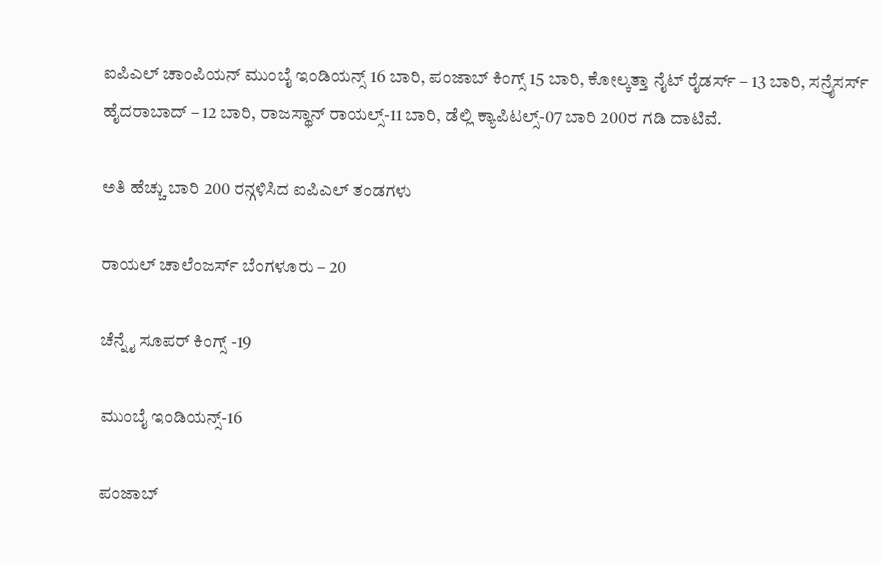ಐಪಿಎಲ್ ಚಾಂಪಿಯನ್ ಮುಂಬೈ ಇಂಡಿಯನ್ಸ್ 16 ಬಾರಿ, ಪಂಜಾಬ್ ಕಿಂಗ್ಸ್ 15 ಬಾರಿ, ಕೋಲ್ಕತ್ತಾ ನೈಟ್ ರೈಡರ್ಸ್ – 13 ಬಾರಿ, ಸನ್ರೈಸರ್ಸ್ ಹೈದರಾಬಾದ್ – 12 ಬಾರಿ, ರಾಜಸ್ಥಾನ್ ರಾಯಲ್ಸ್-11 ಬಾರಿ, ಡೆಲ್ಲಿ ಕ್ಯಾಪಿಟಲ್ಸ್-07 ಬಾರಿ 200ರ ಗಡಿ ದಾಟಿವೆ.

ಅತಿ ಹೆಚ್ಚು ಬಾರಿ 200 ರನ್ಗಳಿಸಿದ ಐಪಿಎಲ್ ತಂಡಗಳು

ರಾಯಲ್ ಚಾಲೆಂಜರ್ಸ್ ಬೆಂಗಳೂರು – 20

ಚೆನ್ನೈ ಸೂಪರ್ ಕಿಂಗ್ಸ್ -19

ಮುಂಬೈ ಇಂಡಿಯನ್ಸ್-16

ಪಂಜಾಬ್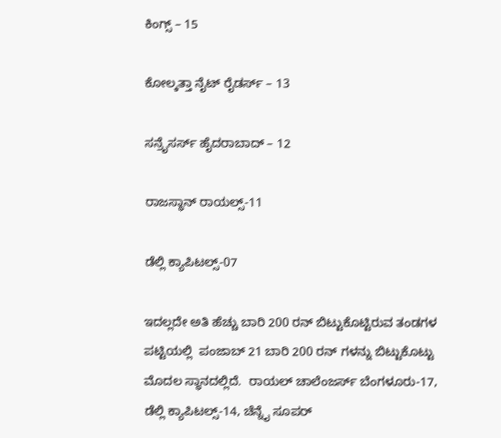ಕಿಂಗ್ಸ್ – 15

ಕೋಲ್ಕತ್ತಾ ನೈಟ್ ರೈಡರ್ಸ್ – 13

ಸನ್ರೈಸರ್ಸ್ ಹೈದರಾಬಾದ್ – 12

ರಾಜಸ್ಥಾನ್ ರಾಯಲ್ಸ್-11

ಡೆಲ್ಲಿ ಕ್ಯಾಪಿಟಲ್ಸ್-07

ಇದಲ್ಲದೇ ಅತಿ ಹೆಚ್ಚು ಬಾರಿ 200 ರನ್ ಬಿಟ್ಟುಕೊಟ್ಟಿರುವ ತಂಡಗಳ ಪಟ್ಟಿಯಲ್ಲಿ  ಪಂಜಾಬ್ 21 ಬಾರಿ 200 ರನ್ ಗಳನ್ನು ಬಿಟ್ಟುಕೊಟ್ಟು ಮೊದಲ ಸ್ಥಾನದಲ್ಲಿದೆ.  ರಾಯಲ್ ಚಾಲೆಂಜರ್ಸ್ ಬೆಂಗಳೂರು-17, ಡೆಲ್ಲಿ ಕ್ಯಾಪಿಟಲ್ಸ್-14, ಚೆನ್ನೈ ಸೂಪರ್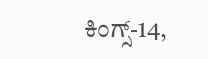ಕಿಂಗ್ಸ್-14,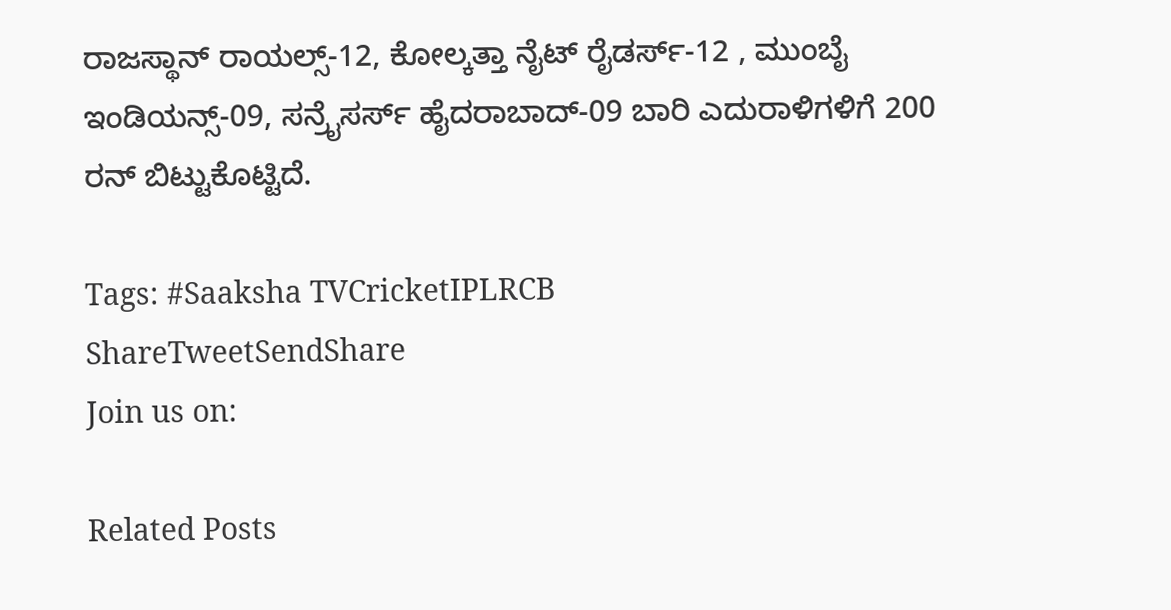ರಾಜಸ್ಥಾನ್ ರಾಯಲ್ಸ್-12, ಕೋಲ್ಕತ್ತಾ ನೈಟ್ ರೈಡರ್ಸ್-12 , ಮುಂಬೈ ಇಂಡಿಯನ್ಸ್-09, ಸನ್ರೈಸರ್ಸ್ ಹೈದರಾಬಾದ್-09 ಬಾರಿ ಎದುರಾಳಿಗಳಿಗೆ 200 ರನ್ ಬಿಟ್ಟುಕೊಟ್ಟಿದೆ.

Tags: #Saaksha TVCricketIPLRCB
ShareTweetSendShare
Join us on:

Related Posts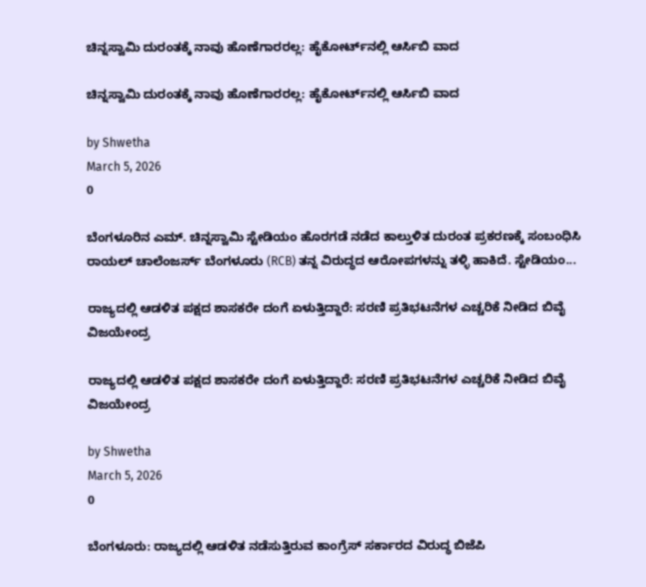ಚಿನ್ನಸ್ವಾಮಿ ದುರಂತಕ್ಕೆ ನಾವು ಹೊಣೆಗಾರರಲ್ಲ: ಹೈಕೋರ್ಟ್‌ನಲ್ಲಿ ಆರ್ಸಿಬಿ ವಾದ

ಚಿನ್ನಸ್ವಾಮಿ ದುರಂತಕ್ಕೆ ನಾವು ಹೊಣೆಗಾರರಲ್ಲ: ಹೈಕೋರ್ಟ್‌ನಲ್ಲಿ ಆರ್ಸಿಬಿ ವಾದ

by Shwetha
March 5, 2026
0

ಬೆಂಗಳೂರಿನ ಎಮ್. ಚಿನ್ನಸ್ವಾಮಿ ಸ್ಟೇಡಿಯಂ ಹೊರಗಡೆ ನಡೆದ ಕಾಲ್ತುಳಿತ ದುರಂತ ಪ್ರಕರಣಕ್ಕೆ ಸಂಬಂಧಿಸಿ ರಾಯಲ್ ಚಾಲೆಂಜರ್ಸ್ ಬೆಂಗಳೂರು (RCB) ತನ್ನ ವಿರುದ್ಧದ ಆರೋಪಗಳನ್ನು ತಳ್ಳಿ ಹಾಕಿದೆ. ಸ್ಟೇಡಿಯಂ...

ರಾಜ್ಯದಲ್ಲಿ ಆಡಳಿತ ಪಕ್ಷದ ಶಾಸಕರೇ ದಂಗೆ ಏಳುತ್ತಿದ್ದಾರೆ: ಸರಣಿ ಪ್ರತಿಭಟನೆಗಳ ಎಚ್ಚರಿಕೆ ನೀಡಿದ ಬಿವೈ ವಿಜಯೇಂದ್ರ

ರಾಜ್ಯದಲ್ಲಿ ಆಡಳಿತ ಪಕ್ಷದ ಶಾಸಕರೇ ದಂಗೆ ಏಳುತ್ತಿದ್ದಾರೆ: ಸರಣಿ ಪ್ರತಿಭಟನೆಗಳ ಎಚ್ಚರಿಕೆ ನೀಡಿದ ಬಿವೈ ವಿಜಯೇಂದ್ರ

by Shwetha
March 5, 2026
0

ಬೆಂಗಳೂರು: ರಾಜ್ಯದಲ್ಲಿ ಆಡಳಿತ ನಡೆಸುತ್ತಿರುವ ಕಾಂಗ್ರೆಸ್ ಸರ್ಕಾರದ ವಿರುದ್ಧ ಬಿಜೆಪಿ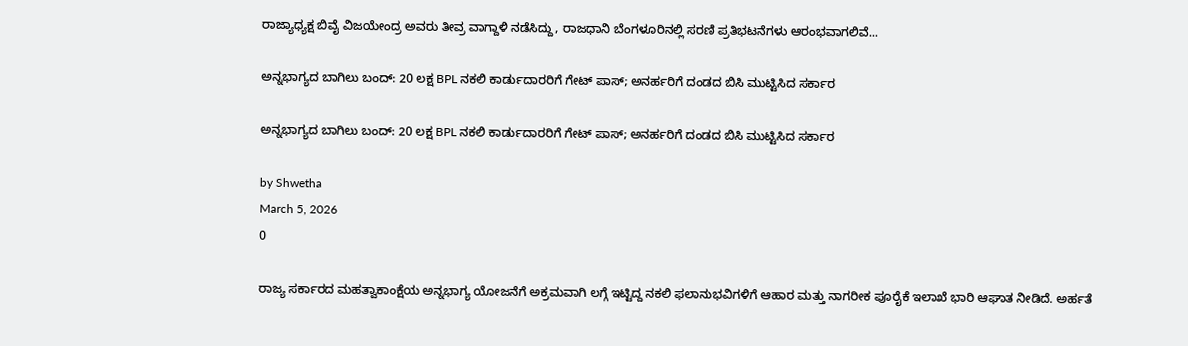ರಾಜ್ಯಾಧ್ಯಕ್ಷ ಬಿವೈ ವಿಜಯೇಂದ್ರ ಅವರು ತೀವ್ರ ವಾಗ್ದಾಳಿ ನಡೆಸಿದ್ದು, ರಾಜಧಾನಿ ಬೆಂಗಳೂರಿನಲ್ಲಿ ಸರಣಿ ಪ್ರತಿಭಟನೆಗಳು ಆರಂಭವಾಗಲಿವೆ...

ಅನ್ನಭಾಗ್ಯದ ಬಾಗಿಲು ಬಂದ್: 20 ಲಕ್ಷ BPL ನಕಲಿ ಕಾರ್ಡುದಾರರಿಗೆ ಗೇಟ್ ಪಾಸ್; ಅನರ್ಹರಿಗೆ ದಂಡದ ಬಿಸಿ ಮುಟ್ಟಿಸಿದ ಸರ್ಕಾರ

ಅನ್ನಭಾಗ್ಯದ ಬಾಗಿಲು ಬಂದ್: 20 ಲಕ್ಷ BPL ನಕಲಿ ಕಾರ್ಡುದಾರರಿಗೆ ಗೇಟ್ ಪಾಸ್; ಅನರ್ಹರಿಗೆ ದಂಡದ ಬಿಸಿ ಮುಟ್ಟಿಸಿದ ಸರ್ಕಾರ

by Shwetha
March 5, 2026
0

ರಾಜ್ಯ ಸರ್ಕಾರದ ಮಹತ್ವಾಕಾಂಕ್ಷೆಯ ಅನ್ನಭಾಗ್ಯ ಯೋಜನೆಗೆ ಅಕ್ರಮವಾಗಿ ಲಗ್ಗೆ ಇಟ್ಟಿದ್ದ ನಕಲಿ ಫಲಾನುಭವಿಗಳಿಗೆ ಆಹಾರ ಮತ್ತು ನಾಗರೀಕ ಪೂರೈಕೆ ಇಲಾಖೆ ಭಾರಿ ಆಘಾತ ನೀಡಿದೆ. ಅರ್ಹತೆ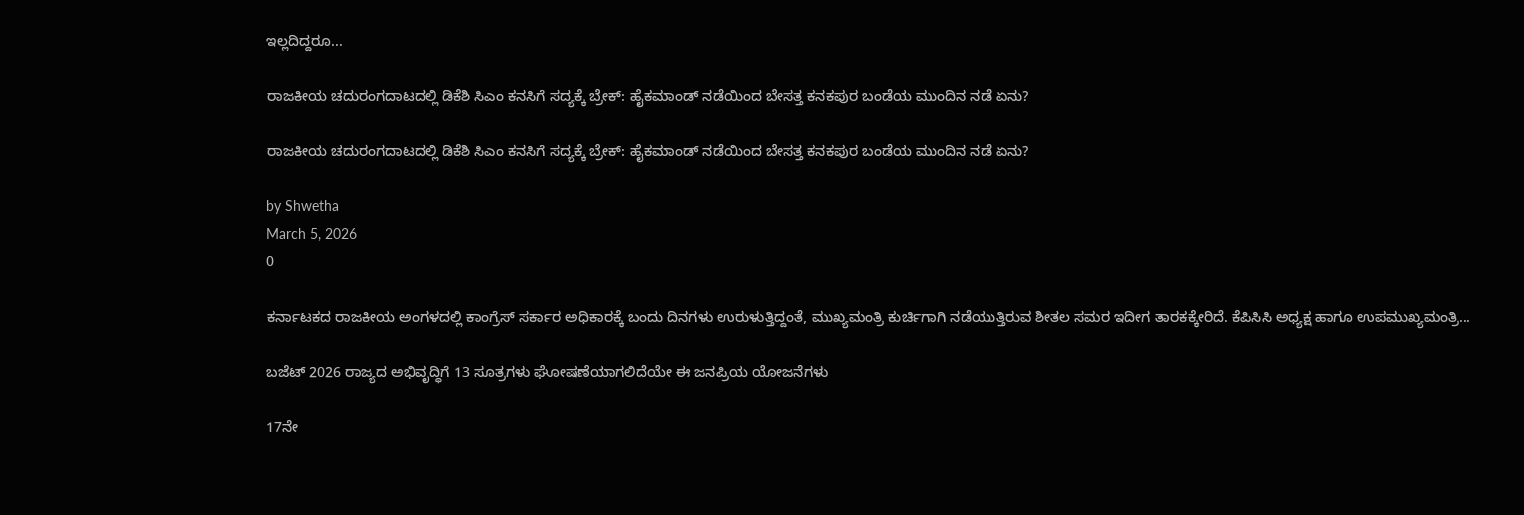ಇಲ್ಲದಿದ್ದರೂ...

ರಾಜಕೀಯ ಚದುರಂಗದಾಟದಲ್ಲಿ ಡಿಕೆಶಿ ಸಿಎಂ ಕನಸಿಗೆ ಸದ್ಯಕ್ಕೆ ಬ್ರೇಕ್: ಹೈಕಮಾಂಡ್ ನಡೆಯಿಂದ ಬೇಸತ್ತ ಕನಕಪುರ ಬಂಡೆಯ ಮುಂದಿನ ನಡೆ ಏನು?

ರಾಜಕೀಯ ಚದುರಂಗದಾಟದಲ್ಲಿ ಡಿಕೆಶಿ ಸಿಎಂ ಕನಸಿಗೆ ಸದ್ಯಕ್ಕೆ ಬ್ರೇಕ್: ಹೈಕಮಾಂಡ್ ನಡೆಯಿಂದ ಬೇಸತ್ತ ಕನಕಪುರ ಬಂಡೆಯ ಮುಂದಿನ ನಡೆ ಏನು?

by Shwetha
March 5, 2026
0

ಕರ್ನಾಟಕದ ರಾಜಕೀಯ ಅಂಗಳದಲ್ಲಿ ಕಾಂಗ್ರೆಸ್ ಸರ್ಕಾರ ಅಧಿಕಾರಕ್ಕೆ ಬಂದು ದಿನಗಳು ಉರುಳುತ್ತಿದ್ದಂತೆ, ಮುಖ್ಯಮಂತ್ರಿ ಕುರ್ಚಿಗಾಗಿ ನಡೆಯುತ್ತಿರುವ ಶೀತಲ ಸಮರ ಇದೀಗ ತಾರಕಕ್ಕೇರಿದೆ. ಕೆಪಿಸಿಸಿ ಅಧ್ಯಕ್ಷ ಹಾಗೂ ಉಪಮುಖ್ಯಮಂತ್ರಿ...

ಬಜೆಟ್ 2026 ರಾಜ್ಯದ ಅಭಿವೃದ್ಧಿಗೆ 13 ಸೂತ್ರಗಳು ಘೋಷಣೆಯಾಗಲಿದೆಯೇ ಈ ಜನಪ್ರಿಯ ಯೋಜನೆಗಳು

17ನೇ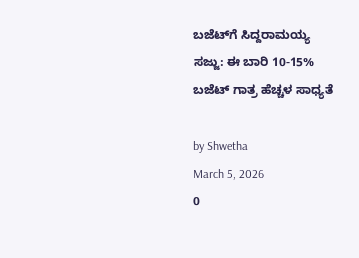ಬಜೆಟ್‌ಗೆ ಸಿದ್ದರಾಮಯ್ಯ ಸಜ್ಜು: ಈ ಬಾರಿ 10-15% ಬಜೆಟ್ ಗಾತ್ರ ಹೆಚ್ಚಳ ಸಾಧ್ಯತೆ

by Shwetha
March 5, 2026
0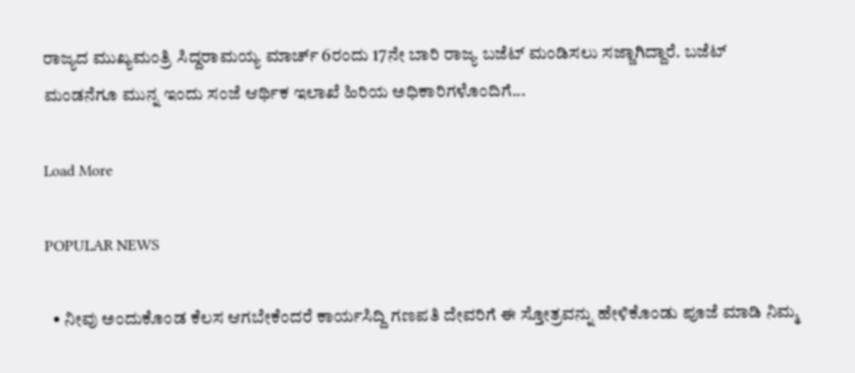ರಾಜ್ಯದ ಮುಖ್ಯಮಂತ್ರಿ ಸಿದ್ದರಾಮಯ್ಯ ಮಾರ್ಚ್ 6ರಂದು 17ನೇ ಬಾರಿ ರಾಜ್ಯ ಬಜೆಟ್ ಮಂಡಿಸಲು ಸಜ್ಜಾಗಿದ್ದಾರೆ. ಬಜೆಟ್ ಮಂಡನೆಗೂ ಮುನ್ನ ಇಂದು ಸಂಜೆ ಆರ್ಥಿಕ ಇಲಾಖೆ ಹಿರಿಯ ಅಧಿಕಾರಿಗಳೊಂದಿಗೆ...

Load More

POPULAR NEWS

  • ನೀವು ಅಂದುಕೊಂಡ ಕೆಲಸ ಆಗಬೇಕೆಂದರೆ ಕಾರ್ಯಸಿದ್ದಿ ಗಣಪತಿ ದೇವರಿಗೆ ಈ ಸ್ತೋತ್ರವನ್ನು ಹೇಳಿಕೊಂಡು ಪೂಜೆ ಮಾಡಿ ನಿಮ್ಮ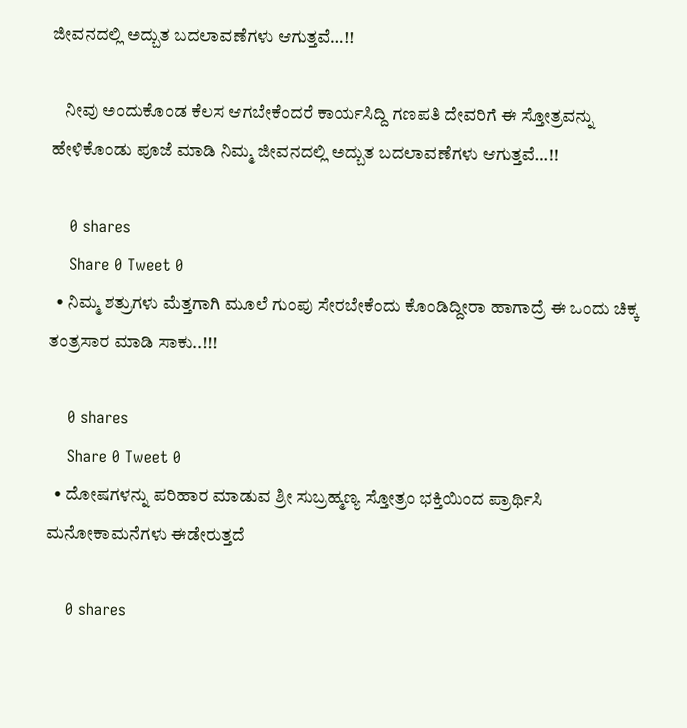ಜೀವನದಲ್ಲಿ ಅದ್ಬುತ ಬದಲಾವಣೆಗಳು ಆಗುತ್ತವೆ…!!

    ನೀವು ಅಂದುಕೊಂಡ ಕೆಲಸ ಆಗಬೇಕೆಂದರೆ ಕಾರ್ಯಸಿದ್ದಿ ಗಣಪತಿ ದೇವರಿಗೆ ಈ ಸ್ತೋತ್ರವನ್ನು ಹೇಳಿಕೊಂಡು ಪೂಜೆ ಮಾಡಿ ನಿಮ್ಮ ಜೀವನದಲ್ಲಿ ಅದ್ಬುತ ಬದಲಾವಣೆಗಳು ಆಗುತ್ತವೆ…!!

    0 shares
    Share 0 Tweet 0
  • ನಿಮ್ಮ ಶತ್ರುಗಳು ಮೆತ್ತಗಾಗಿ ಮೂಲೆ ಗುಂಪು ಸೇರಬೇಕೆಂದು ಕೊಂಡಿದ್ದೀರಾ ಹಾಗಾದ್ರೆ ಈ ಒಂದು ಚಿಕ್ಕ ತಂತ್ರಸಾರ ಮಾಡಿ ಸಾಕು..!!!

    0 shares
    Share 0 Tweet 0
  • ದೋಷಗಳನ್ನು ಪರಿಹಾರ ಮಾಡುವ ಶ್ರೀ ಸುಬ್ರಹ್ಮಣ್ಯ ಸ್ತೋತ್ರಂ ಭಕ್ತಿಯಿಂದ ಪ್ರಾರ್ಥಿಸಿ ಮನೋಕಾಮನೆಗಳು ಈಡೇರುತ್ತದೆ

    0 shares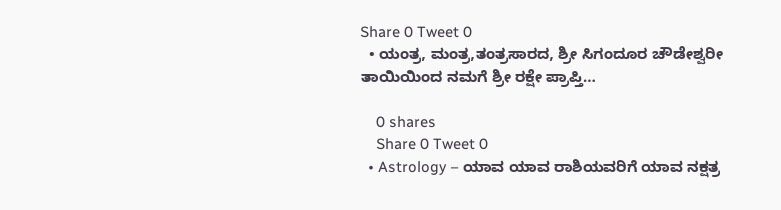Share 0 Tweet 0
  • ಯಂತ್ರ, ಮಂತ್ರ,ತಂತ್ರಸಾರದ, ಶ್ರೀ ಸಿಗಂದೂರ ಚೌಡೇಶ್ವರೀ ತಾಯಿಯಿಂದ ನಮಗೆ ಶ್ರೀ ರಕ್ಷೇ ಪ್ರಾಪ್ತಿ…

    0 shares
    Share 0 Tweet 0
  • Astrology – ಯಾವ ಯಾವ ರಾಶಿಯವರಿಗೆ ಯಾವ ನಕ್ಷತ್ರ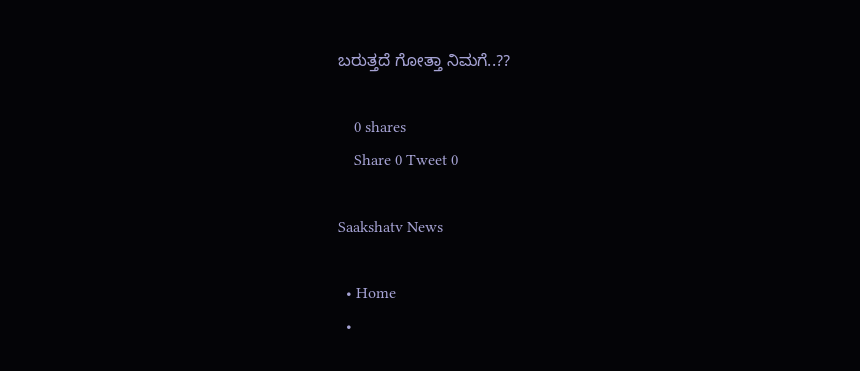ಬರುತ್ತದೆ ಗೋತ್ತಾ ನಿಮಗೆ..??

    0 shares
    Share 0 Tweet 0

Saakshatv News

  • Home
  •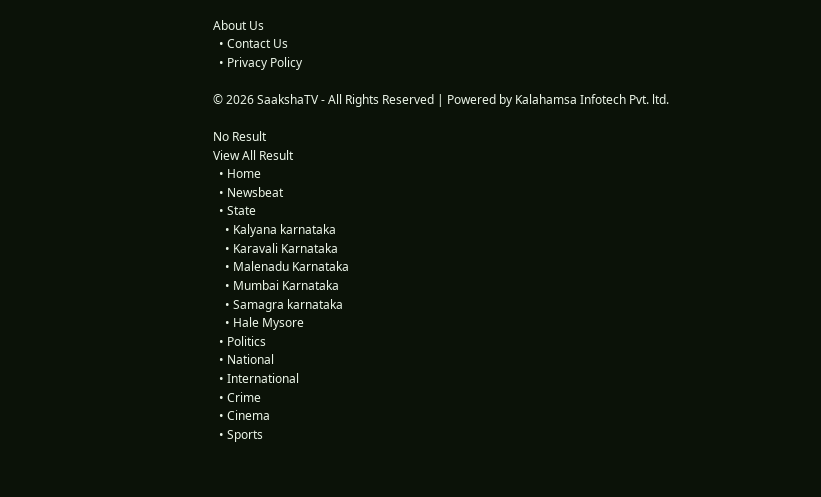About Us
  • Contact Us
  • Privacy Policy

© 2026 SaakshaTV - All Rights Reserved | Powered by Kalahamsa Infotech Pvt. ltd.

No Result
View All Result
  • Home
  • Newsbeat
  • State
    • Kalyana karnataka
    • Karavali Karnataka
    • Malenadu Karnataka
    • Mumbai Karnataka
    • Samagra karnataka
    • Hale Mysore
  • Politics
  • National
  • International
  • Crime
  • Cinema
  • Sports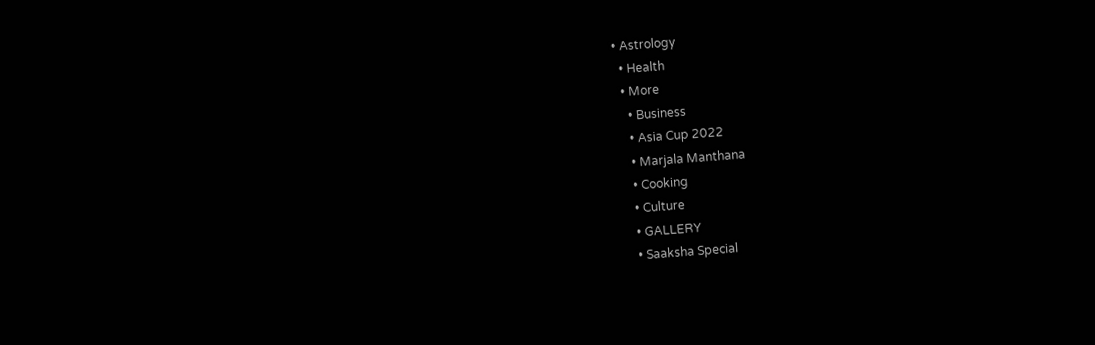• Astrology
  • Health
  • More
    • Business
    • Asia Cup 2022
    • Marjala Manthana
    • Cooking
    • Culture
    • GALLERY
    • Saaksha Special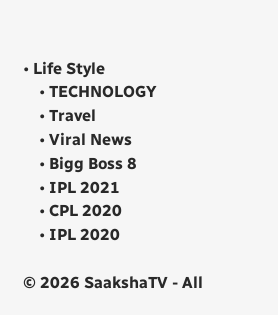• Life Style
    • TECHNOLOGY
    • Travel
    • Viral News
    • Bigg Boss 8
    • IPL 2021
    • CPL 2020
    • IPL 2020

© 2026 SaakshaTV - All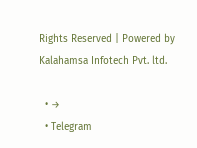Rights Reserved | Powered by Kalahamsa Infotech Pvt. ltd.

  • →
  • Telegram